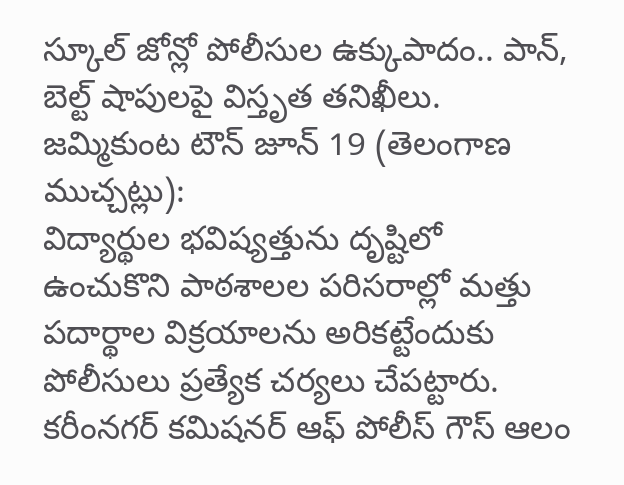స్కూల్ జోన్లో పోలీసుల ఉక్కుపాదం.. పాన్, బెల్ట్ షాపులపై విస్తృత తనిఖీలు.
జమ్మికుంట టౌన్ జూన్ 19 (తెలంగాణ ముచ్చట్లు):
విద్యార్థుల భవిష్యత్తును దృష్టిలో ఉంచుకొని పాఠశాలల పరిసరాల్లో మత్తు పదార్థాల విక్రయాలను అరికట్టేందుకు పోలీసులు ప్రత్యేక చర్యలు చేపట్టారు. కరీంనగర్ కమిషనర్ ఆఫ్ పోలీస్ గౌస్ ఆలం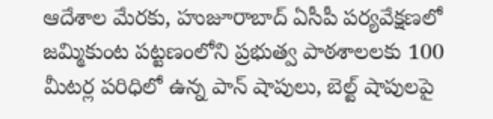ఆదేశాల మేరకు, హుజూరాబాద్ ఏసీపీ పర్యవేక్షణలో జమ్మికుంట పట్టణంలోని ప్రభుత్వ పాఠశాలలకు 100 మీటర్ల పరిధిలో ఉన్న పాన్ షాపులు, బెల్ట్ షాపులపై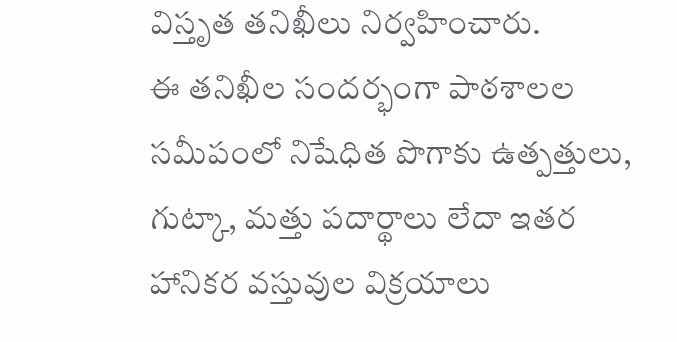విస్తృత తనిఖీలు నిర్వహించారు.
ఈ తనిఖీల సందర్భంగా పాఠశాలల సమీపంలో నిషేధిత పొగాకు ఉత్పత్తులు, గుట్కా, మత్తు పదార్థాలు లేదా ఇతర హానికర వస్తువుల విక్రయాలు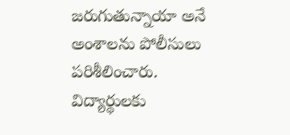జరుగుతున్నాయా అనే అంశాలను పోలీసులు పరిశీలించారు. విద్యార్థులకు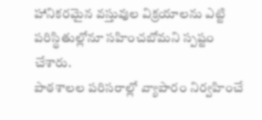హానికరమైన వస్తువుల విక్రయాలను ఎట్టి పరిస్థితుల్లోనూ సహించబోమని స్పష్టం చేశారు.
పాఠశాలల పరిసరాల్లో వ్యాపారం నిర్వహించే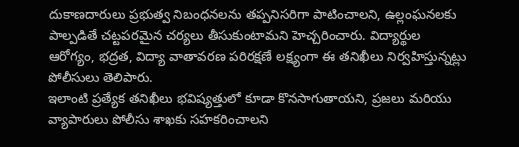దుకాణదారులు ప్రభుత్వ నిబంధనలను తప్పనిసరిగా పాటించాలని, ఉల్లంఘనలకు పాల్పడితే చట్టపరమైన చర్యలు తీసుకుంటామని హెచ్చరించారు. విద్యార్థుల ఆరోగ్యం, భద్రత, విద్యా వాతావరణ పరిరక్షణే లక్ష్యంగా ఈ తనిఖీలు నిర్వహిస్తున్నట్లు పోలీసులు తెలిపారు.
ఇలాంటి ప్రత్యేక తనిఖీలు భవిష్యత్తులో కూడా కొనసాగుతాయని, ప్రజలు మరియు వ్యాపారులు పోలీసు శాఖకు సహకరించాలని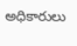అధికారులు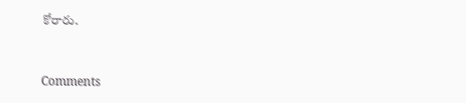కోరారు.


Comments